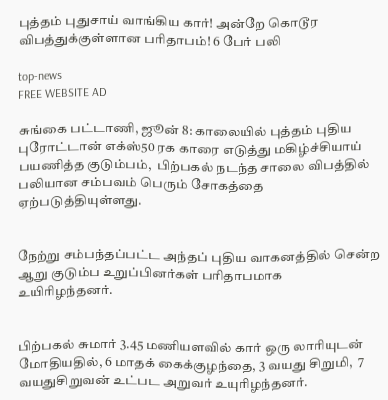புத்தம் புதுசாய் வாங்கிய கார்! அன்றே கொடூர விபத்துக்குள்ளான பரிதாபம்! 6 பேர் பலி

top-news
FREE WEBSITE AD

சுங்கை பட்டாணி, ஜூன் 8: காலையில் புத்தம் புதிய புரோட்டான் எக்ஸ்50 ரக காரை எடுத்து மகிழ்ச்சியாய் பயணித்த குடும்பம்,  பிற்பகல் நடந்த சாலை விபத்தில் பலியான சம்பவம் பெரும் சோகத்தை ஏற்படுத்தியுள்ளது.


நேற்று சம்பந்தப்பட்ட அந்தப் புதிய வாகனத்தில் சென்ற  ஆறு குடும்ப உறுப்பினர்கள் பரிதாபமாக உயிரிழந்தனர்.


பிற்பகல் சுமார் 3.45 மணியளவில் கார் ஒரு லாரியுடன் மோதியதில், 6 மாதக் கைக்குழந்தை, 3 வயது சிறுமி,  7 வயதுசிறுவன் உட்பட அறுவர் உயுரிழந்தனர்.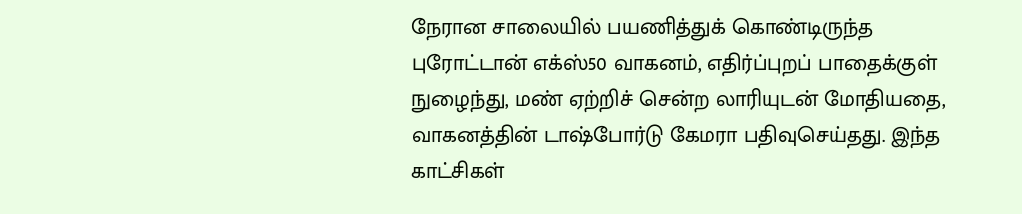நேரான சாலையில் பயணித்துக் கொண்டிருந்த புரோட்டான் எக்ஸ்50 வாகனம், எதிர்ப்புறப் பாதைக்குள் நுழைந்து, மண் ஏற்றிச் சென்ற லாரியுடன் மோதியதை, வாகனத்தின் டாஷ்போர்டு கேமரா பதிவுசெய்தது. இந்த காட்சிகள்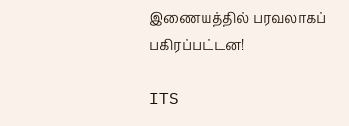இணையத்தில் பரவலாகப் பகிரப்பட்டன!

ITS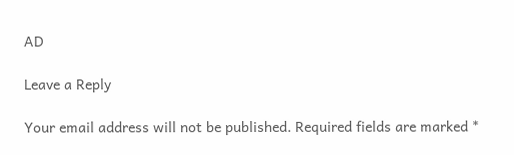AD

Leave a Reply

Your email address will not be published. Required fields are marked *